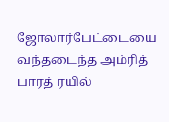ஜோலார்பேட்டையை வந்தடைந்த அம்ரித் பாரத் ரயில்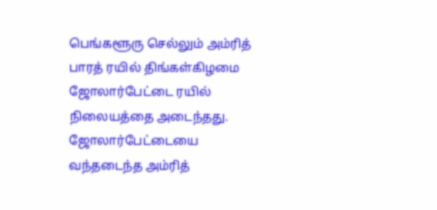பெங்களூரு செல்லும் அம்ரித் பாரத் ரயில் திங்கள்கிழமை ஜோலார்பேட்டை ரயில் நிலையத்தை அடைந்தது.
ஜோலார்பேட்டையை வந்தடைந்த அம்ரித்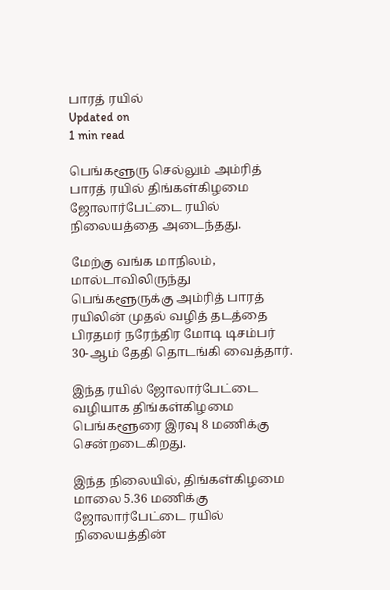பாரத் ரயில்
Updated on
1 min read

பெங்களூரு செல்லும் அம்ரித் பாரத் ரயில் திங்கள்கிழமை ஜோலார்பேட்டை ரயில் நிலையத்தை அடைந்தது.

மேற்கு வங்க மாநிலம், மால்டாவிலிருந்து பெங்களூருக்கு அம்ரித் பாரத் ரயிலின் முதல் வழித் தடத்தை பிரதமர் நரேந்திர மோடி டிசம்பர் 30-ஆம் தேதி தொடங்கி வைத்தார்.

இந்த ரயில் ஜோலார்பேட்டை வழியாக திங்கள்கிழமை பெங்களூரை இரவு 8 மணிக்கு சென்றடைகிறது.

இந்த நிலையில், திங்கள்கிழமை மாலை 5.36 மணிக்கு ஜோலார்பேட்டை ரயில் நிலையத்தின்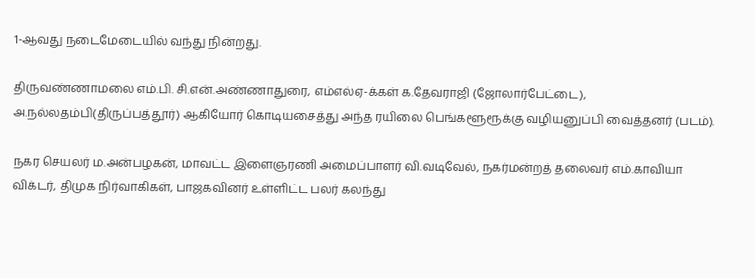1-ஆவது நடைமேடையில் வந்து நின்றது.

திருவண்ணாமலை எம்.பி. சி.என்.அண்ணாதுரை, எம்எல்ஏ-க்கள் க.தேவராஜி (ஜோலார்பேட்டை), அ.நல்லதம்பி(திருப்பத்தூர்) ஆகியோர் கொடியசைத்து அந்த ரயிலை பெங்களூரூக்கு வழியனுப்பி வைத்தனர் (படம்).

நகர செயலர் ம.அன்பழகன், மாவட்ட இளைஞரணி அமைப்பாளர் வி.வடிவேல், நகர்மன்றத் தலைவர் எம்.காவியா விக்டர், திமுக நிர்வாகிகள், பாஜகவினர் உள்ளிட்ட பலர் கலந்து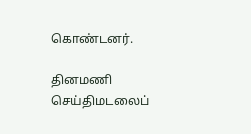கொண்டனர்.

தினமணி செய்திமடலைப்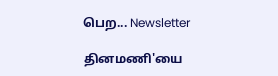பெற... Newsletter

தினமணி'யை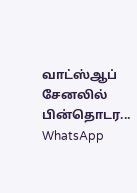வாட்ஸ்ஆப் சேனலில் பின்தொடர... WhatsApp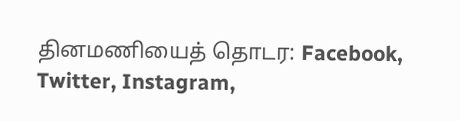தினமணியைத் தொடர: Facebook, Twitter, Instagram,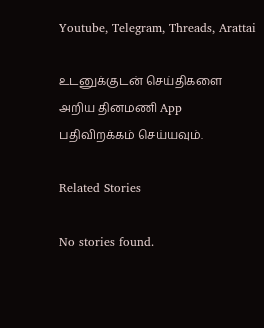Youtube, Telegram, Threads, Arattai

உடனுக்குடன் செய்திகளை அறிய தினமணி App பதிவிறக்கம் செய்யவும்.

Related Stories

No stories found.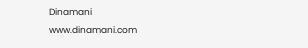Dinamani
www.dinamani.com